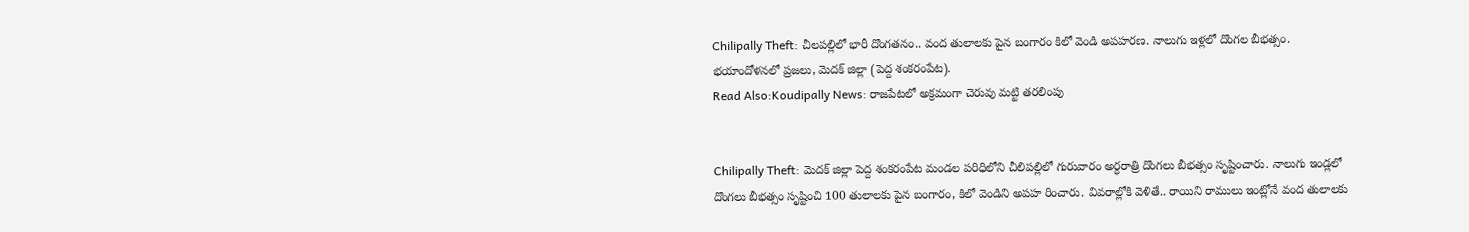Chilipally Theft: చీలపల్లిలో భారీ దొంగతనం.. వంద తులాలకు పైన బంగారం కిలో వెండి అపహరణ. నాలుగు ఇళ్లలో దొంగల బీభత్సం. భయాందోళనలో ప్రజలు, మెదక్ జిల్లా (పెద్ద శంకరంపేట).
Read Also:Koudipally News: రాజపేటలో అక్రమంగా చెరువు మట్టి తరలింపు


Chilipally Theft: మెదక్ జిల్లా పెద్ద శంకరంపేట మండల పరిధిలోని చీలిపల్లిలో గురువారం అర్ధరాత్రి దొంగలు బీభత్సం సృష్టించారు. నాలుగు ఇండ్లలో దొంగలు బీభత్సం సృష్టించి 100 తులాలకు పైన బంగారం, కిలో వెండిని అపహ రించారు. వివరాల్లోకి వెళితే.. రాయిని రాములు ఇంట్లోనే వంద తులాలకు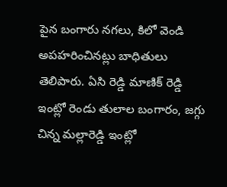పైన బంగారు నగలు, కిలో వెండి అపహరించినట్లు బాధితులు తెలిపారు. ఏసి రెడ్డి మాణిక్ రెడ్డి ఇంట్లో రెండు తులాల బంగారం, జగ్గు చిన్న మల్లారెడ్డి ఇంట్లో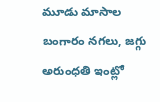మూడు మాసాల బంగారం నగలు, జగ్గు అరుంధతి ఇంట్లో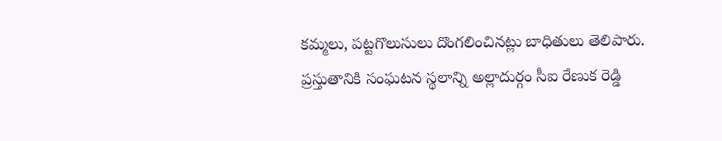కమ్మలు, పట్టగొలుసులు దొంగలించినట్లు బాధితులు తెలిపారు. ప్రస్తుతానికి సంఘటన స్థలాన్ని అల్లాదుర్గం సీఐ రేణుక రెడ్డి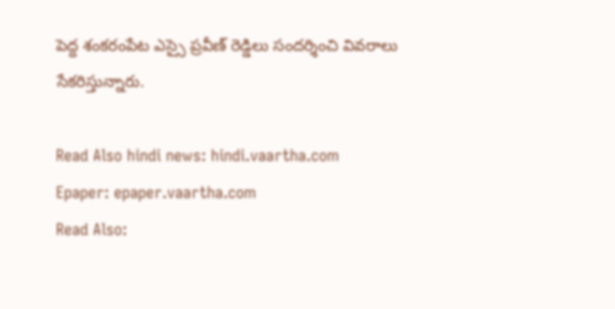పెద్ద శంకరంపేట ఎస్సై ప్రవీణ్ రెడ్డిలు సందర్శించి వివరాలు సేకరిస్తున్నారు.

Read Also hindi news: hindi.vaartha.com
Epaper: epaper.vaartha.com
Read Also: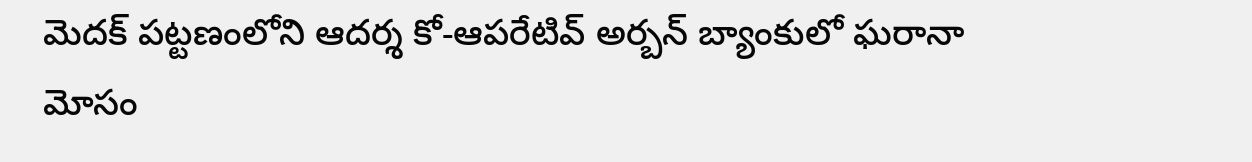మెదక్ పట్టణంలోని ఆదర్శ కో-ఆపరేటివ్ అర్బన్ బ్యాంకులో ఘరానా మోసం